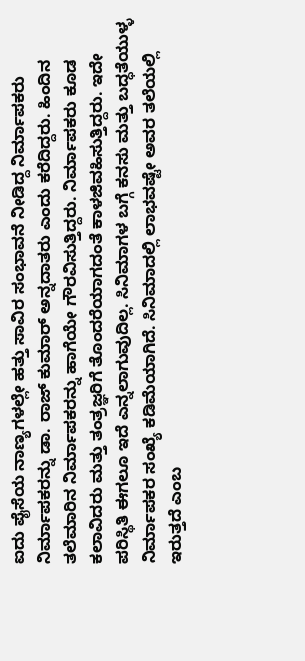ಐದು ಪೈಸೆಯ ನಾಣ್ಯಗಳಲ್ಲೇ ಹತ್ತು ಸಾವಿರ ಸಂಭಾವನೆ ನೀಡಿದ್ದ ನಿರ್ಮಾಪಕರು
ನಿರ್ಮಾಪಕರನ್ನು ಡಾ. ರಾಜ್ ಕುಮಾರ್ ಅನ್ನದಾತರು ಎಂದು ಕರೆದಿದ್ದರು. ಹಿಂದಿನ ತಲೆಮಾರಿನ ನಿರ್ಮಾಪಕರನ್ನು ಹಾಗೆಯೇ ಗೌರವಿಸುತ್ತಿದ್ದರು. ನಿರ್ಮಾಪಕರು ಕೂಡ ಕಲಾವಿದರು ಮತ್ತು ತಂತ್ರಜ್ಞರಿಗೆ ತೊಂದರೆಯಾಗದಂತೆ ಕಾಳಜಿವಹಿಸುತ್ತಿದ್ದರು. ಇದೇ ಪರಿಸ್ಥಿತಿ ಈಗಲೂ ಇದೆ ಎನ್ನಲಾಗುವುದಿಲ್ಲ. ಸಿನಿಮಾಗಳ ಬಗ್ಗೆ ಕನಸು ಮತ್ತು ಬದ್ಧತೆಯುಳ್ಳ ನಿರ್ಮಾಪಕರ ಸಂಖ್ಯೆ ಕಡಿಮೆಯಾಗಿದೆ. ಸಿನಿಮಾದಲ್ಲಿ ಲಾಭವಷ್ಟೇ ಅವರ ತಲೆಯಲ್ಲಿ ಇರುತ್ತದೆ ಎಂಬ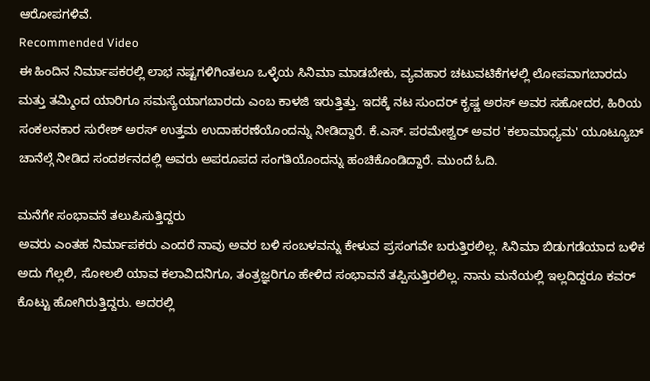ಆರೋಪಗಳಿವೆ.
Recommended Video
ಈ ಹಿಂದಿನ ನಿರ್ಮಾಪಕರಲ್ಲಿ ಲಾಭ ನಷ್ಟಗಳಿಗಿಂತಲೂ ಒಳ್ಳೆಯ ಸಿನಿಮಾ ಮಾಡಬೇಕು, ವ್ಯವಹಾರ ಚಟುವಟಿಕೆಗಳಲ್ಲಿ ಲೋಪವಾಗಬಾರದು ಮತ್ತು ತಮ್ಮಿಂದ ಯಾರಿಗೂ ಸಮಸ್ಯೆಯಾಗಬಾರದು ಎಂಬ ಕಾಳಜಿ ಇರುತ್ತಿತ್ತು. ಇದಕ್ಕೆ ನಟ ಸುಂದರ್ ಕೃಷ್ಣ ಅರಸ್ ಅವರ ಸಹೋದರ, ಹಿರಿಯ ಸಂಕಲನಕಾರ ಸುರೇಶ್ ಅರಸ್ ಉತ್ತಮ ಉದಾಹರಣೆಯೊಂದನ್ನು ನೀಡಿದ್ದಾರೆ. ಕೆ.ಎಸ್. ಪರಮೇಶ್ವರ್ ಅವರ 'ಕಲಾಮಾಧ್ಯಮ' ಯೂಟ್ಯೂಬ್ ಚಾನೆಲ್ಗೆ ನೀಡಿದ ಸಂದರ್ಶನದಲ್ಲಿ ಅವರು ಅಪರೂಪದ ಸಂಗತಿಯೊಂದನ್ನು ಹಂಚಿಕೊಂಡಿದ್ದಾರೆ. ಮುಂದೆ ಓದಿ.

ಮನೆಗೇ ಸಂಭಾವನೆ ತಲುಪಿಸುತ್ತಿದ್ದರು
ಅವರು ಎಂತಹ ನಿರ್ಮಾಪಕರು ಎಂದರೆ ನಾವು ಅವರ ಬಳಿ ಸಂಬಳವನ್ನು ಕೇಳುವ ಪ್ರಸಂಗವೇ ಬರುತ್ತಿರಲಿಲ್ಲ. ಸಿನಿಮಾ ಬಿಡುಗಡೆಯಾದ ಬಳಿಕ ಅದು ಗೆಲ್ಲಲಿ, ಸೋಲಲಿ ಯಾವ ಕಲಾವಿದನಿಗೂ, ತಂತ್ರಜ್ಞರಿಗೂ ಹೇಳಿದ ಸಂಭಾವನೆ ತಪ್ಪಿಸುತ್ತಿರಲಿಲ್ಲ. ನಾನು ಮನೆಯಲ್ಲಿ ಇಲ್ಲದಿದ್ದರೂ ಕವರ್ ಕೊಟ್ಟು ಹೋಗಿರುತ್ತಿದ್ದರು. ಅದರಲ್ಲಿ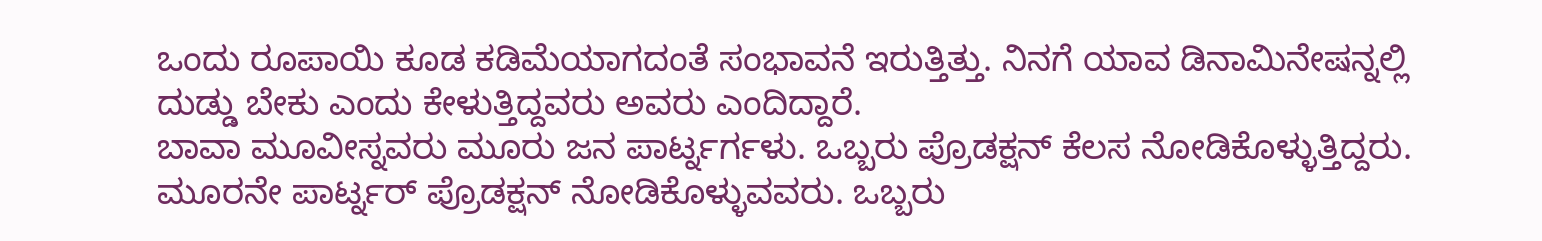ಒಂದು ರೂಪಾಯಿ ಕೂಡ ಕಡಿಮೆಯಾಗದಂತೆ ಸಂಭಾವನೆ ಇರುತ್ತಿತ್ತು. ನಿನಗೆ ಯಾವ ಡಿನಾಮಿನೇಷನ್ನಲ್ಲಿ ದುಡ್ಡು ಬೇಕು ಎಂದು ಕೇಳುತ್ತಿದ್ದವರು ಅವರು ಎಂದಿದ್ದಾರೆ.
ಬಾವಾ ಮೂವೀಸ್ನವರು ಮೂರು ಜನ ಪಾರ್ಟ್ನರ್ಗಳು. ಒಬ್ಬರು ಪ್ರೊಡಕ್ಷನ್ ಕೆಲಸ ನೋಡಿಕೊಳ್ಳುತ್ತಿದ್ದರು. ಮೂರನೇ ಪಾರ್ಟ್ನರ್ ಪ್ರೊಡಕ್ಷನ್ ನೋಡಿಕೊಳ್ಳುವವರು. ಒಬ್ಬರು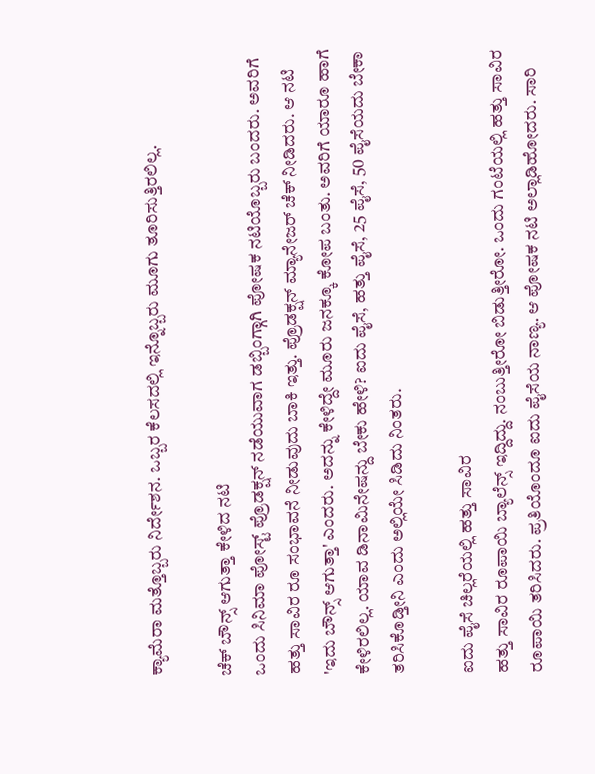ಕ್ಯಾಮೆರಾ ಮತ್ತೊಬ್ಬರು ನಿರ್ದೇಶನ. ಒಬ್ಬರ ಕೆಲಸದಲ್ಲಿ ಇನ್ನೊಬ್ಬರು ಮೂಗು ತೂರಿಸುತ್ತಿರಲಿಲ್ಲ.

ಚೆಕ್ ಬೌನ್ಸ್ ಆಗುತ್ತಾ ಕೇಳಿದ ನಟಿ
ಒಂದು ಸಿನಿಮಾ ಪೋಸ್ಟ್ ಪ್ರೊಡಕ್ಷನ್ ನಡೆಯುವಾಗ ಡಬ್ಬಿಂಗ್ಗಾಗಿ ಪೋಷಕ ನಟಿಯೊಬ್ಬರು ಬಂದರು. ಅವರಿಗೆ ಹತ್ತು ಸಾವಿರ ರೂ ಸಂಭಾವನೆ ನೀಡುವುದು ಬಾಕಿ ಇತ್ತು. ಪ್ರೊಡಕ್ಷನ್ ಮ್ಯಾನೇಜರ್ ಚೆಕ್ ನೀಡಿದರು. ಆ ನಟಿ 'ಇದು ಬೌನ್ಸ್ ಆಗುತ್ತಾ' ಎಂದರು. ಅದನ್ನು ಕೇಳಿದ್ದೇ ಮೂರು ಜನಕ್ಕೂ ಕೋಪ ಬಂತು. ಅವರಿಗೆ ಯಾರೂ ಹಾಗೆ ಕೇಳಿರಲಿಲ್ಲ. ಯಾವ ಡಿನಾಮಿನೇಷನ್ದು ಬೇಕು ಹೇಳಿ? ಐದು ಪೈಸೆ, ಹತ್ತು ಪೈಸೆ, 25 ಪೈಸೆ, 50 ಪೈಸೆಯದು ಬೇಕಾ ತರಿಸಿಕೊಡ್ತೀನಿ ಎಂದು ಅಲ್ಲಿಯೇ ಸಿಡಿದು ನಿಂತರು.

ಐದು ಪೈಸೆ ಚಿಲ್ಲರೆಯಲ್ಲಿ ಹತ್ತು ಸಾವಿರ
ಹತ್ತು ಸಾವಿರ ರೂಪಾಯಿ ಬ್ಯಾಲೆನ್ಸ್ ಇದ್ದಿದ್ದು. ನಂಬುತ್ತೀರೋ ಬಿಡುತ್ತೀರೋ. ಒಂದು ಗಂಟೆಯಲ್ಲಿ ಹತ್ತು ಸಾವಿರ ರೂಪಾಯಿ ತರಿಸಿದರು. ಪ್ರತಿಯೊಂದೂ ಐದು ಪೈಸೆಯ ನಾಣ್ಯ. ಆ ಪೋಷಕ ನಟಿ ಅಲ್ಲಾಡಿಹೋದರು. ಸಾರಿ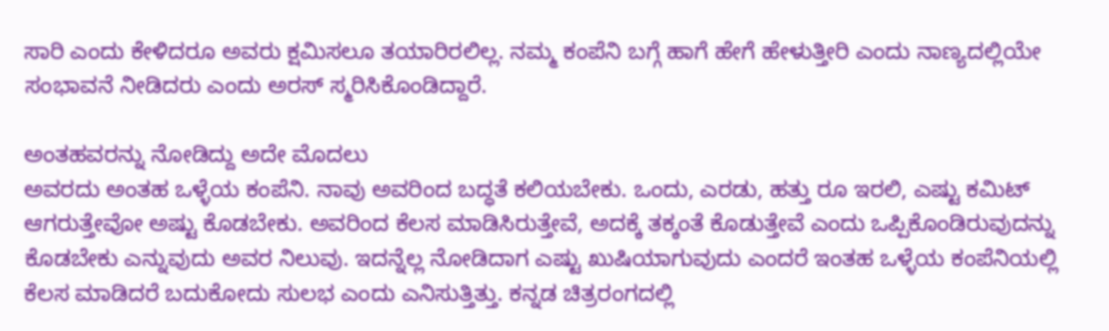ಸಾರಿ ಎಂದು ಕೇಳಿದರೂ ಅವರು ಕ್ಷಮಿಸಲೂ ತಯಾರಿರಲಿಲ್ಲ. ನಮ್ಮ ಕಂಪೆನಿ ಬಗ್ಗೆ ಹಾಗೆ ಹೇಗೆ ಹೇಳುತ್ತೀರಿ ಎಂದು ನಾಣ್ಯದಲ್ಲಿಯೇ ಸಂಭಾವನೆ ನೀಡಿದರು ಎಂದು ಅರಸ್ ಸ್ಮರಿಸಿಕೊಂಡಿದ್ದಾರೆ.

ಅಂತಹವರನ್ನು ನೋಡಿದ್ದು ಅದೇ ಮೊದಲು
ಅವರದು ಅಂತಹ ಒಳ್ಳೆಯ ಕಂಪೆನಿ. ನಾವು ಅವರಿಂದ ಬದ್ಧತೆ ಕಲಿಯಬೇಕು. ಒಂದು, ಎರಡು, ಹತ್ತು ರೂ ಇರಲಿ, ಎಷ್ಟು ಕಮಿಟ್ ಆಗರುತ್ತೇವೋ ಅಷ್ಟು ಕೊಡಬೇಕು. ಅವರಿಂದ ಕೆಲಸ ಮಾಡಿಸಿರುತ್ತೇವೆ, ಅದಕ್ಕೆ ತಕ್ಕಂತೆ ಕೊಡುತ್ತೇವೆ ಎಂದು ಒಪ್ಪಿಕೊಂಡಿರುವುದನ್ನು ಕೊಡಬೇಕು ಎನ್ನುವುದು ಅವರ ನಿಲುವು. ಇದನ್ನೆಲ್ಲ ನೋಡಿದಾಗ ಎಷ್ಟು ಖುಷಿಯಾಗುವುದು ಎಂದರೆ ಇಂತಹ ಒಳ್ಳೆಯ ಕಂಪೆನಿಯಲ್ಲಿ ಕೆಲಸ ಮಾಡಿದರೆ ಬದುಕೋದು ಸುಲಭ ಎಂದು ಎನಿಸುತ್ತಿತ್ತು. ಕನ್ನಡ ಚಿತ್ರರಂಗದಲ್ಲಿ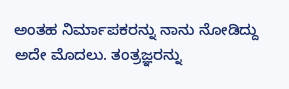ಅಂತಹ ನಿರ್ಮಾಪಕರನ್ನು ನಾನು ನೋಡಿದ್ದು ಅದೇ ಮೊದಲು. ತಂತ್ರಜ್ಞರನ್ನು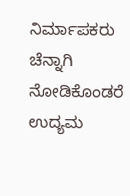ನಿರ್ಮಾಪಕರು ಚೆನ್ನಾಗಿ ನೋಡಿಕೊಂಡರೆ ಉದ್ಯಮ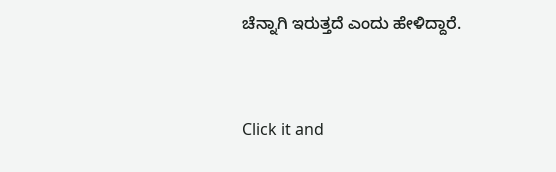ಚೆನ್ನಾಗಿ ಇರುತ್ತದೆ ಎಂದು ಹೇಳಿದ್ದಾರೆ.


Click it and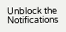Unblock the Notifications